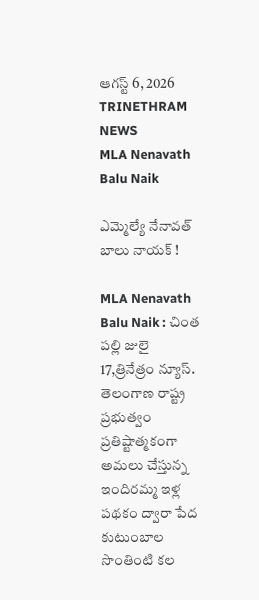ఆగస్ట్ 6, 2026
TRINETHRAM NEWS
MLA Nenavath Balu Naik

ఎమ్మెల్యే నేనావత్ బాలు నాయక్ !

MLA Nenavath Balu Naik : చింత పల్లి జులై 17,త్రినేత్రం న్యూస్. తెలంగాణ రాష్ట్ర ప్రభుత్వం ప్రతిష్టాత్మకంగా అమలు చేస్తున్న ఇందిరమ్మ ఇళ్ల పథకం ద్వారా పేద కుటుంబాల సొంతింటి కల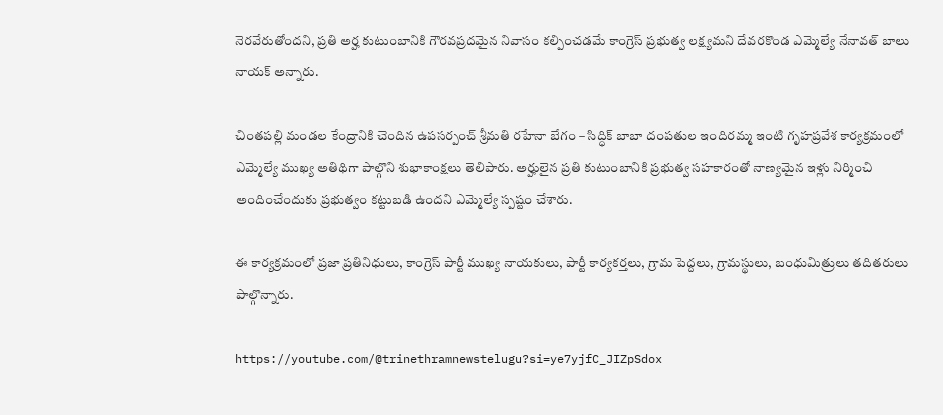నెరవేరుతోందని, ప్రతి అర్హ కుటుంబానికి గౌరవప్రదమైన నివాసం కల్పించడమే కాంగ్రెస్ ప్రభుత్వ లక్ష్యమని దేవరకొండ ఎమ్మెల్యే నేనావత్ బాలు నాయక్ అన్నారు.

చింతపల్లి మండల కేంద్రానికి చెందిన ఉపసర్పంచ్ శ్రీమతి రహేనా బేగం – సిద్ధిక్ బాబా దంపతుల ఇందిరమ్మ ఇంటి గృహప్రవేశ కార్యక్రమంలో ఎమ్మెల్యే ముఖ్య అతిథిగా పాల్గొని శుభాకాంక్షలు తెలిపారు. అర్హులైన ప్రతి కుటుంబానికి ప్రభుత్వ సహకారంతో నాణ్యమైన ఇళ్లు నిర్మించి అందించేందుకు ప్రభుత్వం కట్టుబడి ఉందని ఎమ్మెల్యే స్పష్టం చేశారు.

ఈ కార్యక్రమంలో ప్రజా ప్రతినిధులు, కాంగ్రెస్ పార్టీ ముఖ్య నాయకులు, పార్టీ కార్యకర్తలు, గ్రామ పెద్దలు, గ్రామస్థులు, బంధుమిత్రులు తదితరులు పాల్గొన్నారు.

https://youtube.com/@trinethramnewstelugu?si=ye7yjfC_JIZpSdox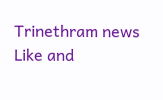Trinethram news
Like and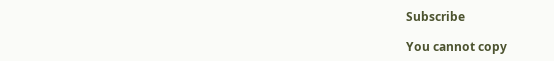Subscribe

You cannot copy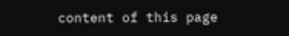content of this page